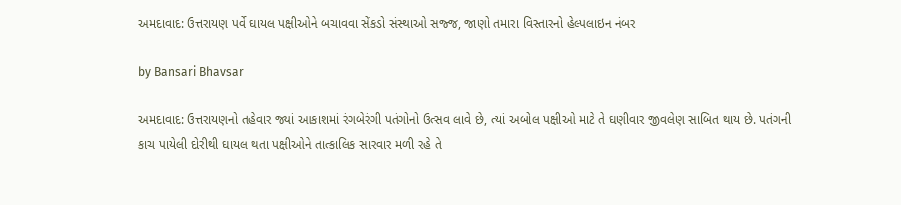અમદાવાદ: ઉત્તરાયણ પર્વે ઘાયલ પક્ષીઓને બચાવવા સેંકડો સંસ્થાઓ સજ્જ, જાણો તમારા વિસ્તારનો હેલ્પલાઇન નંબર

by Bansari Bhavsar

અમદાવાદ: ઉત્તરાયણનો તહેવાર જ્યાં આકાશમાં રંગબેરંગી પતંગોનો ઉત્સવ લાવે છે, ત્યાં અબોલ પક્ષીઓ માટે તે ઘણીવાર જીવલેણ સાબિત થાય છે. પતંગની કાચ પાયેલી દોરીથી ઘાયલ થતા પક્ષીઓને તાત્કાલિક સારવાર મળી રહે તે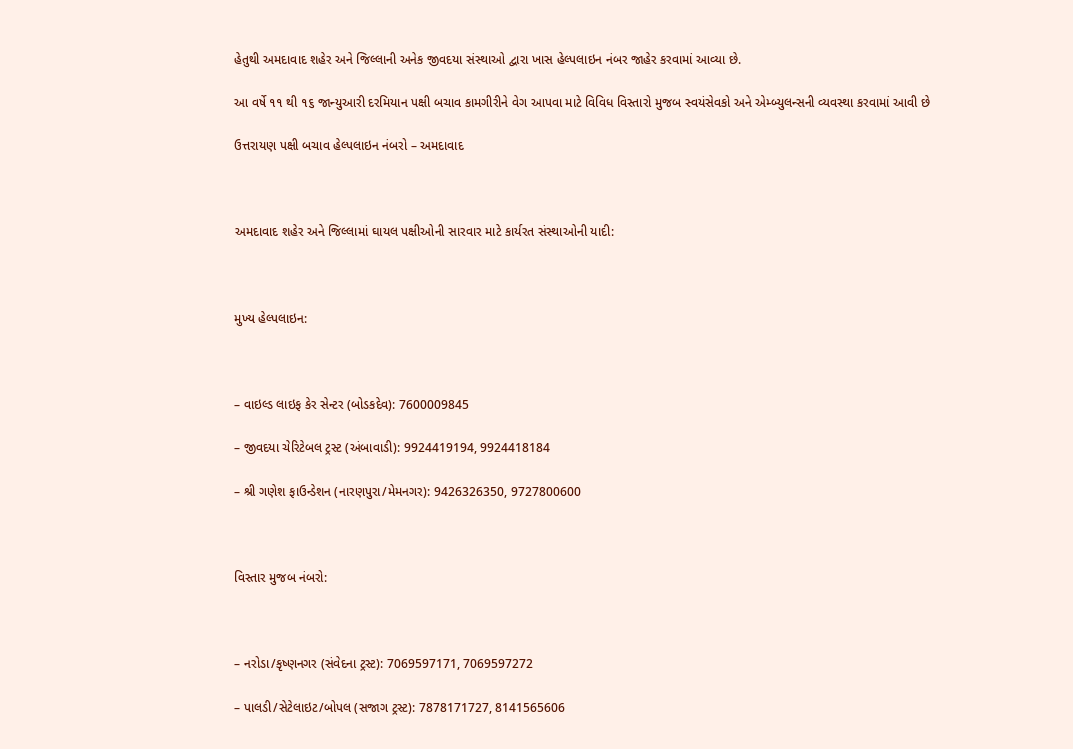હેતુથી અમદાવાદ શહેર અને જિલ્લાની અનેક જીવદયા સંસ્થાઓ દ્વારા ખાસ હેલ્પલાઇન નંબર જાહેર કરવામાં આવ્યા છે.

આ વર્ષે ૧૧ થી ૧૬ જાન્યુઆરી દરમિયાન પક્ષી બચાવ કામગીરીને વેગ આપવા માટે વિવિધ વિસ્તારો મુજબ સ્વયંસેવકો અને એમ્બ્યુલન્સની વ્યવસ્થા કરવામાં આવી છે

ઉત્તરાયણ પક્ષી બચાવ હેલ્પલાઇન નંબરો – અમદાવાદ



અમદાવાદ શહેર અને જિલ્લામાં ઘાયલ પક્ષીઓની સારવાર માટે કાર્યરત સંસ્થાઓની યાદી:



મુખ્ય હેલ્પલાઇન:



– વાઇલ્ડ લાઇફ કેર સેન્ટર (બોડકદેવ): 7600009845

– જીવદયા ચેરિટેબલ ટ્રસ્ટ (અંબાવાડી): 9924419194, 9924418184

– શ્રી ગણેશ ફાઉન્ડેશન (નારણપુરા/મેમનગર): 9426326350, 9727800600



વિસ્તાર મુજબ નંબરો:



– નરોડા/કૃષ્ણનગર (સંવેદના ટ્રસ્ટ): 7069597171, 7069597272

– પાલડી/સેટેલાઇટ/બોપલ (સજાગ ટ્રસ્ટ): 7878171727, 8141565606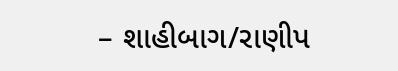– શાહીબાગ/રાણીપ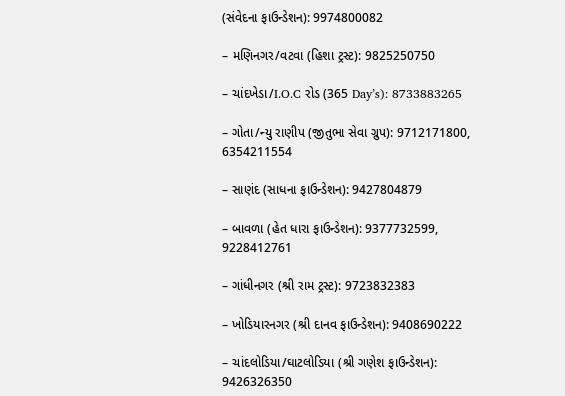(સંવેદના ફાઉન્ડેશન): 9974800082

– મણિનગર/વટવા (હિશા ટ્રસ્ટ): 9825250750

– ચાંદખેડા/I.O.C રોડ (365 Day’s): 8733883265

– ગોતા/ન્યુ રાણીપ (જીતુભા સેવા ગ્રુપ): 9712171800, 6354211554

– સાણંદ (સાધના ફાઉન્ડેશન): 9427804879

– બાવળા (હેત ધારા ફાઉન્ડેશન): 9377732599, 9228412761

– ગાંધીનગર (શ્રી રામ ટ્રસ્ટ): 9723832383

– ખોડિયારનગર (શ્રી દાનવ ફાઉન્ડેશન): 9408690222

– ચાંદલોડિયા/ઘાટલોડિયા (શ્રી ગણેશ ફાઉન્ડેશન): 9426326350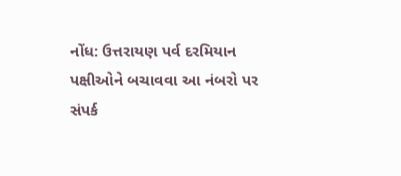નોંધ: ઉત્તરાયણ પર્વ દરમિયાન પક્ષીઓને બચાવવા આ નંબરો પર સંપર્ક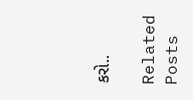કરો..

Related Posts